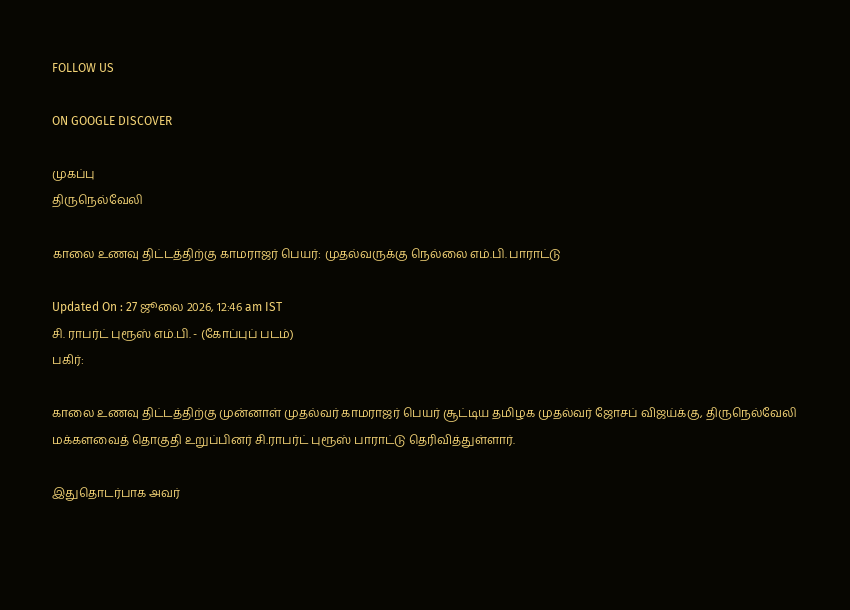FOLLOW US

ON GOOGLE DISCOVER

முகப்பு
திருநெல்வேலி

காலை உணவு திட்டத்திற்கு காமராஜர் பெயர்: முதல்வருக்கு நெல்லை எம்.பி. பாராட்டு

Updated On : 27 ஜூலை 2026, 12:46 am IST
சி. ராபர்ட் புரூஸ் எம்.பி. - (கோப்புப் படம்)
பகிர்:

காலை உணவு திட்டத்திற்கு முன்னாள் முதல்வர் காமராஜர் பெயர் சூட்டிய தமிழக முதல்வர் ஜோசப் விஜய்க்கு, திருநெல்வேலி மக்களவைத் தொகுதி உறுப்பினர் சி.ராபர்ட் புரூஸ் பாராட்டு தெரிவித்துள்ளார்.

இதுதொடர்பாக அவர்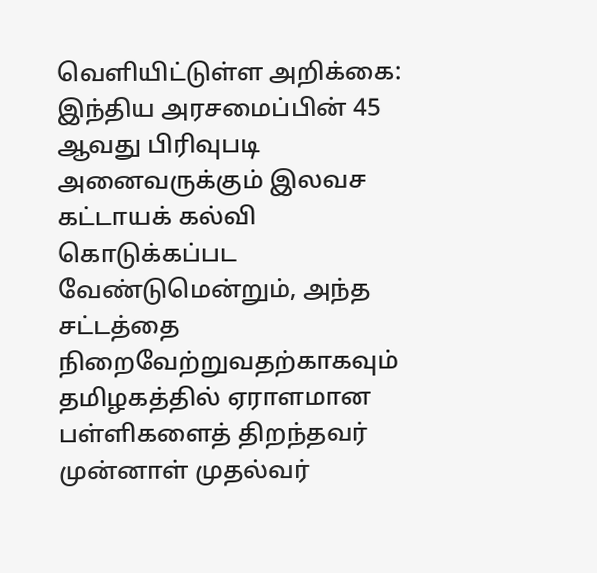வெளியிட்டுள்ள அறிக்கை: இந்திய அரசமைப்பின் 45 ஆவது பிரிவுபடி அனைவருக்கும் இலவச கட்டாயக் கல்வி கொடுக்கப்பட வேண்டுமென்றும், அந்த சட்டத்தை நிறைவேற்றுவதற்காகவும் தமிழகத்தில் ஏராளமான பள்ளிகளைத் திறந்தவர் முன்னாள் முதல்வர்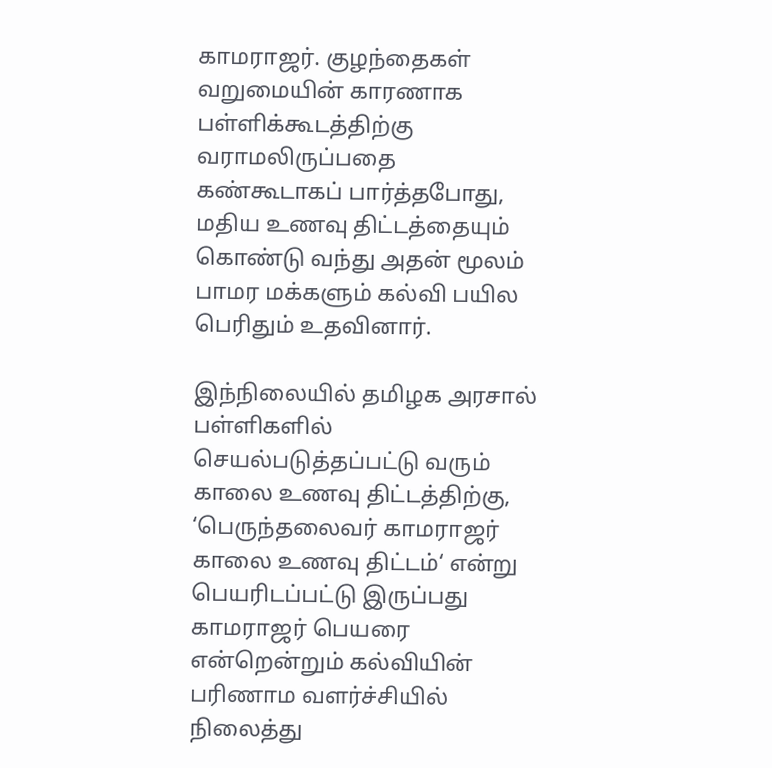காமராஜர். குழந்தைகள் வறுமையின் காரணாக பள்ளிக்கூடத்திற்கு வராமலிருப்பதை கண்கூடாகப் பார்த்தபோது, மதிய உணவு திட்டத்தையும் கொண்டு வந்து அதன் மூலம் பாமர மக்களும் கல்வி பயில பெரிதும் உதவினார்.

இந்நிலையில் தமிழக அரசால் பள்ளிகளில் செயல்படுத்தப்பட்டு வரும் காலை உணவு திட்டத்திற்கு, ‘பெருந்தலைவர் காமராஜர் காலை உணவு திட்டம்‘ என்று பெயரிடப்பட்டு இருப்பது காமராஜர் பெயரை என்றென்றும் கல்வியின் பரிணாம வளர்ச்சியில் நிலைத்து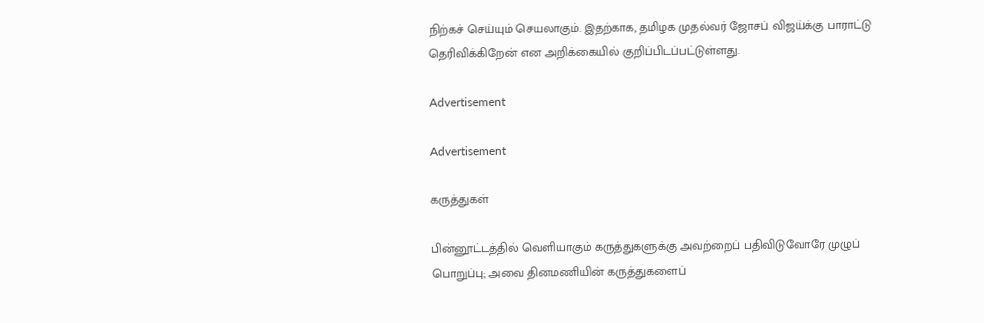நிற்கச் செய்யும் செயலாகும். இதற்காக, தமிழக முதல்வர் ஜோசப் விஜய்க்கு பாராட்டு தெரிவிக்கிறேன் என அறிக்கையில் குறிப்பிடப்பட்டுள்ளது.

Advertisement

Advertisement

கருத்துகள்

பின்னூட்டத்தில் வெளியாகும் கருத்துகளுக்கு அவற்றைப் பதிவிடுவோரே முழுப் பொறுப்பு; அவை தினமணியின் கருத்துகளைப்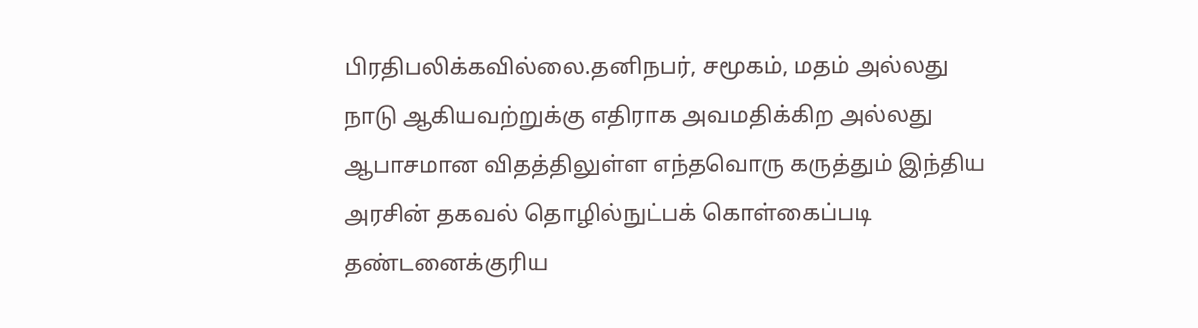பிரதிபலிக்கவில்லை.தனிநபர், சமூகம், மதம் அல்லது நாடு ஆகியவற்றுக்கு எதிராக அவமதிக்கிற அல்லது ஆபாசமான விதத்திலுள்ள எந்தவொரு கருத்தும் இந்திய அரசின் தகவல் தொழில்நுட்பக் கொள்கைப்படி தண்டனைக்குரிய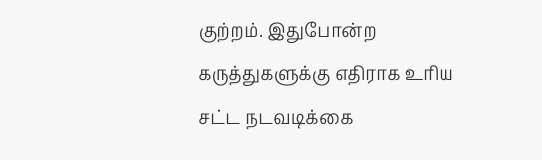குற்றம். இதுபோன்ற கருத்துகளுக்கு எதிராக உரிய சட்ட நடவடிக்கை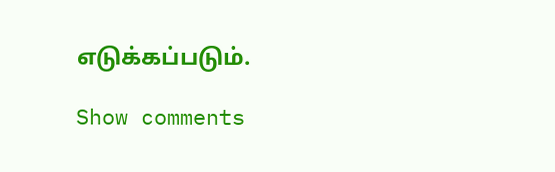எடுக்கப்படும்.

Show comments